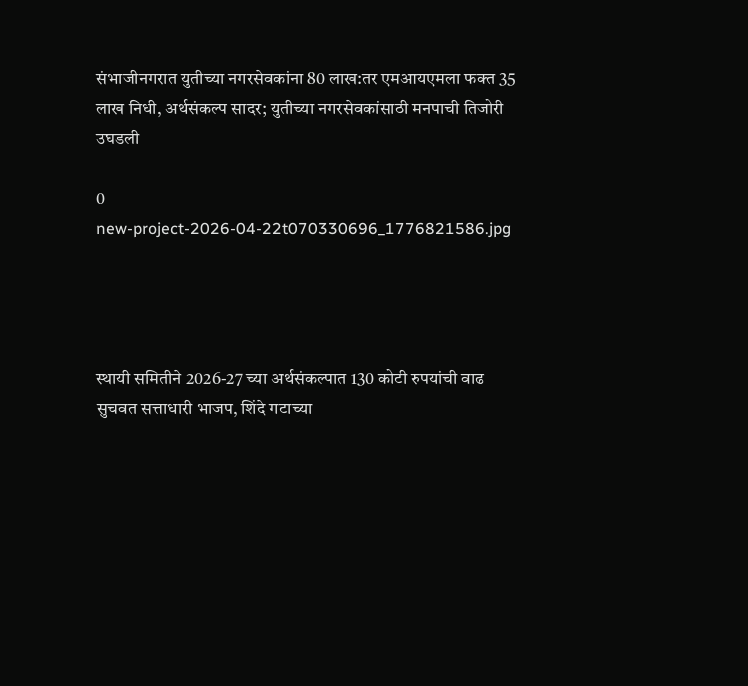संभाजीनगरात युतीच्या नगरसेवकांना 80 लाख:तर एमआयएमला फक्त 35 लाख निधी, अर्थसंकल्प सादर; युतीच्या नगरसेवकांसाठी मनपाची तिजोरी उघडली

0
new-project-2026-04-22t070330696_1776821586.jpg




स्थायी समितीने 2026-27 च्या अर्थसंकल्पात 130 कोटी रुपयांची वाढ सुचवत सत्ताधारी भाजप, शिंदे गटाच्या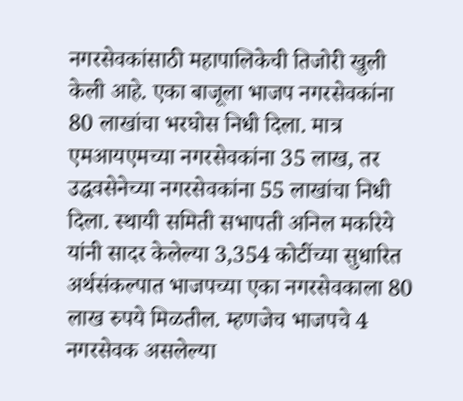नगरसेवकांसाठी महापालिकेची तिजोरी खुली केली आहे. एका बाजूला भाजप नगरसेवकांना 80 लाखांचा भरघोस निधी दिला. मात्र एमआयएमच्या नगरसेवकांना 35 लाख, तर उद्धवसेनेच्या नगरसेवकांना 55 लाखांचा निधी दिला. स्थायी समिती सभापती अनिल मकरिये यांनी सादर केलेल्या 3,354 कोटींच्या सुधारित अर्थसंकल्पात भाजपच्या एका नगरसेवकाला 80 लाख रुपये मिळतील. म्हणजेच भाजपचे 4 नगरसेवक असलेल्या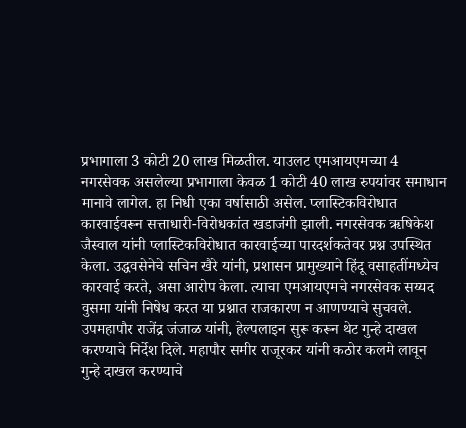प्रभागाला 3 कोटी 20 लाख मिळतील. याउलट एमआयएमच्या 4 नगरसेवक असलेल्या प्रभागाला केवळ 1 कोटी 40 लाख रुपयांवर समाधान मानावे लागेल. हा निधी एका वर्षासाठी असेल. प्लास्टिकविरोधात कारवाईवरून सत्ताधारी-विरोधकांत खडाजंगी झाली. नगरसेवक ऋषिकेश जैस्वाल यांनी प्लास्टिकविरोधात कारवाईच्या पारदर्शकतेवर प्रश्न उपस्थित केला. उद्धवसेनेचे सचिन खैरे यांनी, प्रशासन प्रामुख्याने हिंदू वसाहतींमध्येच कारवाई करते, असा आरोप केला. त्याचा एमआयएमचे नगरसेवक सय्यद वुसमा यांनी निषेध करत या प्रश्नात राजकारण न आणण्याचे सुचवले. उपमहापौर राजेंद्र जंजाळ यांनी, हेल्पलाइन सुरू करून थेट गुन्हे दाखल करण्याचे निर्देश दिले. महापौर समीर राजूरकर यांनी कठोर कलमे लावून गुन्हे दाखल करण्याचे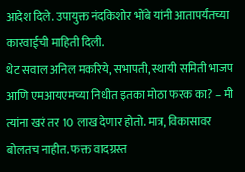आदेश दिले. उपायुक्त नंदकिशोर भोंबे यांनी आतापर्यंतच्या कारवाईची माहिती दिली.
थेट सवाल अनिल मकरिये, सभापती, स्थायी समिती भाजप आणि एमआयएमच्या निधीत इतका मोठा फरक का? – मी त्यांना खरं तर 10 लाख देणार होतो. मात्र, विकासावर बोलतच नाहीत. फक्त वादग्रस्त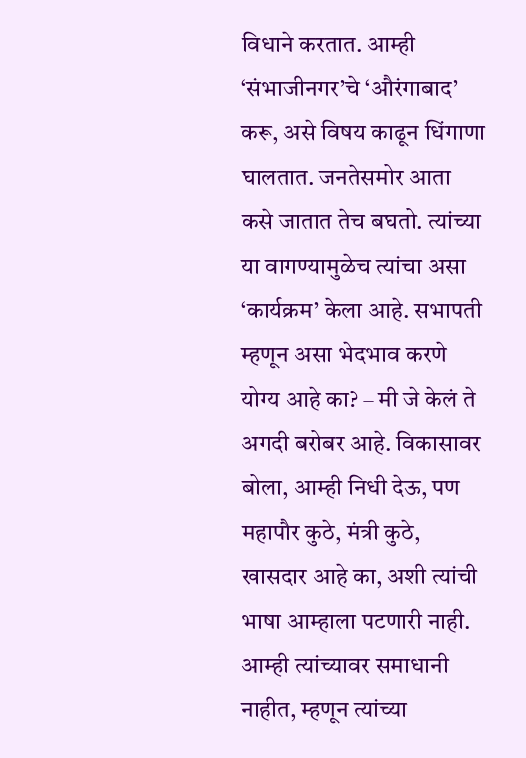विधाने करतात. आम्ही ‘संभाजीनगर’चे ‘औरंगाबाद’ करू, असे विषय काढून धिंगाणा घालतात. जनतेसमोर आता कसे जातात तेच बघतो. त्यांच्या या वागण्यामुळेच त्यांचा असा ‘कार्यक्रम’ केला आहे. सभापती म्हणून असा भेदभाव करणे योग्य आहे का? – मी जे केलं ते अगदी बरोबर आहे. विकासावर बोला, आम्ही निधी देऊ, पण महापौर कुठे, मंत्री कुठे, खासदार आहे का, अशी त्यांची भाषा आम्हाला पटणारी नाही. आम्ही त्यांच्यावर समाधानी नाहीत, म्हणून त्यांच्या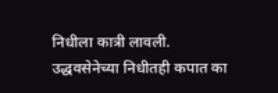निधीला कात्री लावली. उद्धवसेनेच्या निधीतही कपात का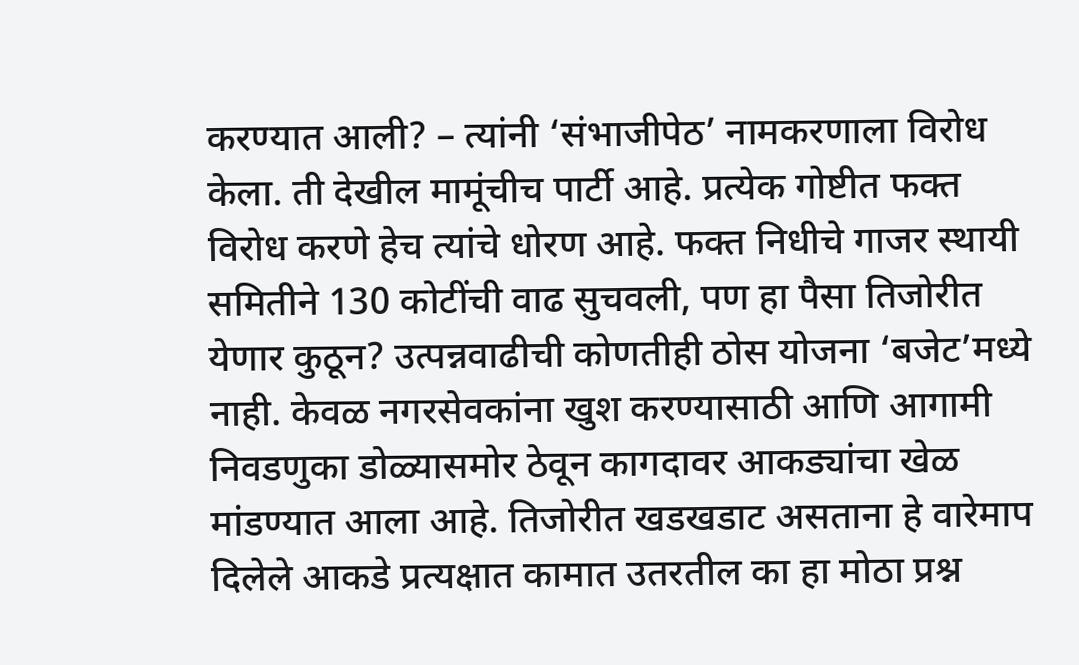करण्यात आली? – त्यांनी ‘संभाजीपेठ’ नामकरणाला विरोध केला. ती देखील मामूंचीच पार्टी आहे. प्रत्येक गोष्टीत फक्त विरोध करणे हेच त्यांचे धोरण आहे. फक्त निधीचे गाजर स्थायी समितीने 130 कोटींची वाढ सुचवली, पण हा पैसा तिजोरीत येणार कुठून? उत्पन्नवाढीची कोणतीही ठोस योजना ‘बजेट’मध्ये नाही. केवळ नगरसेवकांना खुश करण्यासाठी आणि आगामी निवडणुका डोळ्यासमोर ठेवून कागदावर आकड्यांचा खेळ मांडण्यात आला आहे. तिजोरीत खडखडाट असताना हे वारेमाप दिलेले आकडे प्रत्यक्षात कामात उतरतील का हा मोठा प्रश्न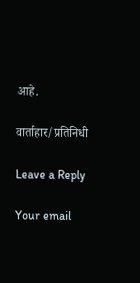आहे.

वार्ताहार/प्रतिनिधी

Leave a Reply

Your email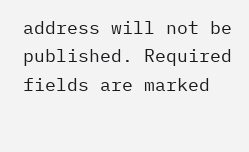address will not be published. Required fields are marked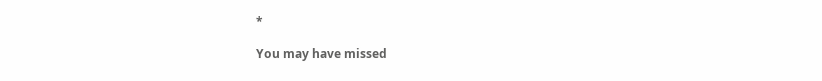*

You may have missed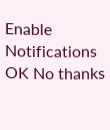Enable Notifications OK No thanks